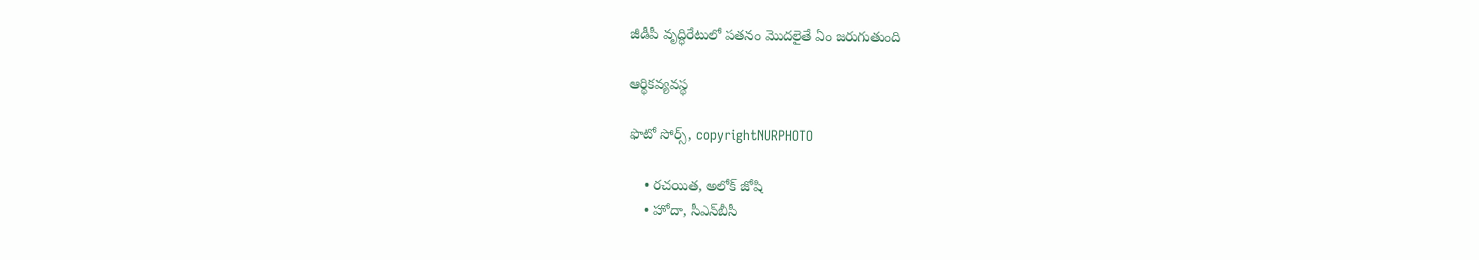జీడీపీ వృద్ధిరేటులో పతనం మొదలైతే ఏం జరుగుతుంది

ఆర్థికవ్యవస్థ

ఫొటో సోర్స్, copyrightNURPHOTO

    • రచయిత, అలోక్‌ జోషి
    • హోదా, సీఎన్‌బీసీ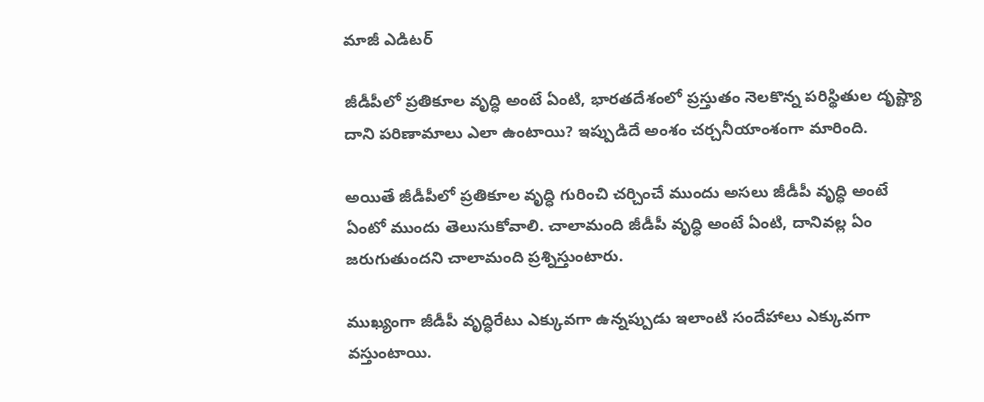మాజీ ఎడిటర్‌

జీడీపీలో ప్రతికూల వృద్ధి అంటే ఏంటి, భారతదేశంలో ప్రస్తుతం నెలకొన్న పరిస్థితుల దృష్ట్యా దాని పరిణామాలు ఎలా ఉంటాయి? ఇప్పుడిదే అంశం చర్చనీయాంశంగా మారింది.

అయితే జీడీపీలో ప్రతికూల వృద్ధి గురించి చర్చించే ముందు అసలు జీడీపీ వృద్ధి అంటే ఏంటో ముందు తెలుసుకోవాలి. చాలామంది జీడీపీ వృద్ధి అంటే ఏంటి, దానివల్ల ఏం జరుగుతుందని చాలామంది ప్రశ్నిస్తుంటారు.

ముఖ్యంగా జీడీపీ వృద్ధిరేటు ఎక్కువగా ఉన్నప్పుడు ఇలాంటి సందేహాలు ఎక్కువగా వస్తుంటాయి.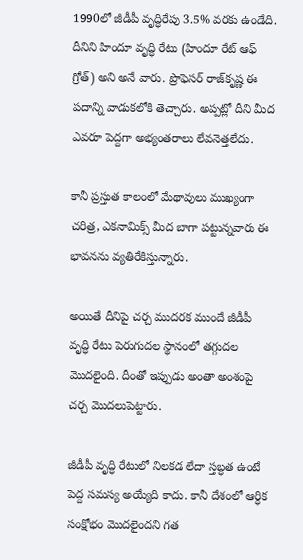1990లో జీడీపీ వృద్ధిరేపు 3.5% వరకు ఉండేది. దీనిని హిందూ వృద్ధి రేటు (హిందూ రేట్‌ ఆఫ్‌ గ్రోత్‌) అని అనే వారు. ప్రొఫెసర్‌ రాజ్‌కృష్ణ ఈ పదాన్ని వాడుకలోకి తెచ్చారు. అప్పట్లో దీని మీద ఎవరూ పెద్దగా అభ్యంతరాలు లేవనెత్తలేదు.

కానీ ప్రస్తుత కాలంలో మేథావులు ముఖ్యంగా చరిత్ర, ఎకనామిక్స్‌ మీద బాగా పట్టున్నవారు ఈ భావనను వ్యతిరేకిస్తున్నారు.

అయితే దీనిపై చర్చ ముదరక ముందే జీడీపీ వృద్ధి రేటు పెరుగుదల స్థానంలో తగ్గుదల మొదలైంది. దీంతో ఇప్పుడు అంతా అంశంపై చర్చ మొదలుపెట్టారు.

జీడీపీ వృద్ధి రేటులో నిలకడ లేదా స్తబ్ధత ఉంటే పెద్ద సమస్య అయ్యేది కాదు. కానీ దేశంలో ఆర్ధిక సంక్షోభం మొదలైందని గత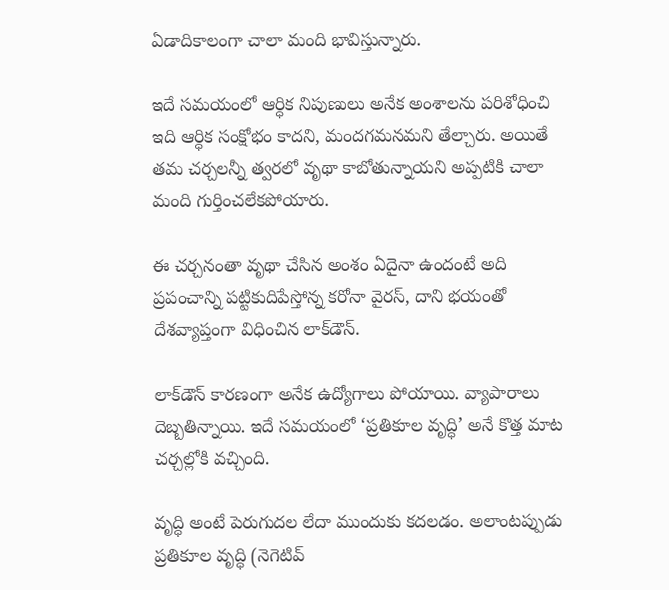ఏడాదికాలంగా చాలా మంది భావిస్తున్నారు.

ఇదే సమయంలో ఆర్ధిక నిపుణులు అనేక అంశాలను పరిశోధించి ఇది ఆర్ధిక సంక్షోభం కాదని, మందగమనమని తేల్చారు. అయితే తమ చర్చలన్నీ త్వరలో వృథా కాబోతున్నాయని అప్పటికి చాలా మంది గుర్తించలేకపోయారు.

ఈ చర్చనంతా వృథా చేసిన అంశం ఏదైనా ఉందంటే అది ప్రపంచాన్ని పట్టికుదిపేస్తోన్న కరోనా వైరస్‌, దాని భయంతో దేశవ్యాప్తంగా విధించిన లాక్‌డౌన్‌.

లాక్‌డౌన్‌ కారణంగా అనేక ఉద్యోగాలు పోయాయి. వ్యాపారాలు దెబ్బతిన్నాయి. ఇదే సమయంలో ‘ప్రతికూల వృద్ధి’ అనే కొత్త మాట చర్చల్లోకి వచ్చింది.

వృద్ధి అంటే పెరుగుదల లేదా ముందుకు కదలడం. అలాంటప్పుడు ప్రతికూల వృద్ధి (నెగెటివ్‌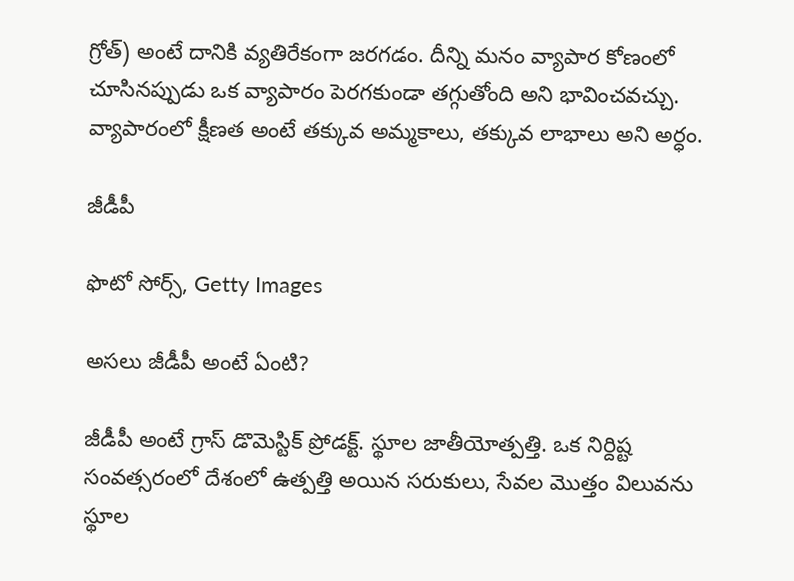గ్రోత్‌) అంటే దానికి వ్యతిరేకంగా జరగడం. దీన్ని మనం వ్యాపార కోణంలో చూసినప్పుడు ఒక వ్యాపారం పెరగకుండా తగ్గుతోంది అని భావించవచ్చు. వ్యాపారంలో క్షీణత అంటే తక్కువ అమ్మకాలు, తక్కువ లాభాలు అని అర్ధం.

జీడీపీ

ఫొటో సోర్స్, Getty Images

అసలు జీడీపీ అంటే ఏంటి?

జీడీపీ అంటే గ్రాస్‌ డొమెస్టిక్‌ ప్రోడక్ట్‌. స్థూల జాతీయోత్పత్తి. ఒక నిర్దిష్ట సంవత్సరంలో దేశంలో ఉత్పత్తి అయిన సరుకులు, సేవల మొత్తం విలువను స్థూల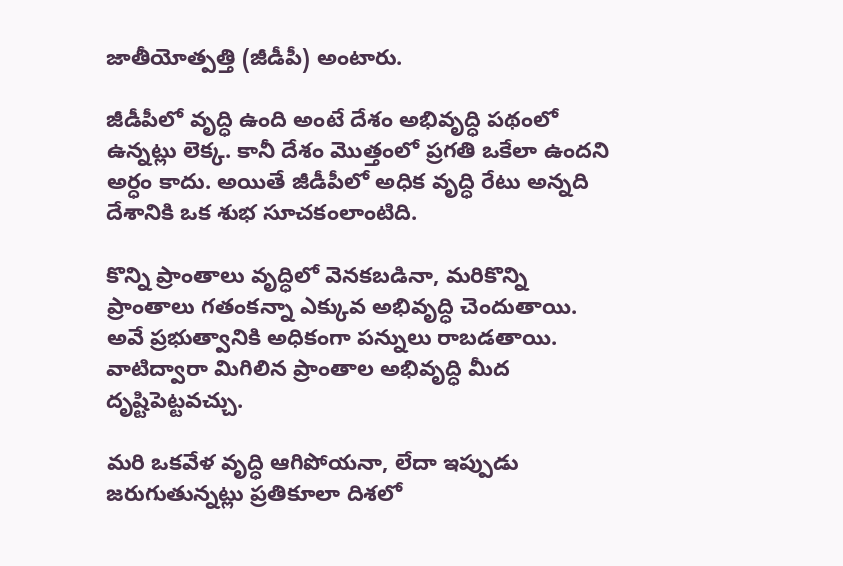జాతీయోత్పత్తి (జీడీపీ) అంటారు.

జీడీపీలో వృద్ధి ఉంది అంటే దేశం అభివృద్ధి పథంలో ఉన్నట్లు లెక్క. కానీ దేశం మొత్తంలో ప్రగతి ఒకేలా ఉందని అర్ధం కాదు. అయితే జీడీపీలో అధిక వృద్ధి రేటు అన్నది దేశానికి ఒక శుభ సూచకంలాంటిది.

కొన్ని ప్రాంతాలు వృద్ధిలో వెనకబడినా, మరికొన్ని ప్రాంతాలు గతంకన్నా ఎక్కువ అభివృద్ధి చెందుతాయి. అవే ప్రభుత్వానికి అధికంగా పన్నులు రాబడతాయి. వాటిద్వారా మిగిలిన ప్రాంతాల అభివృద్ధి మీద దృష్టిపెట్టవచ్చు.

మరి ఒకవేళ వృద్ధి ఆగిపోయనా, లేదా ఇప్పుడు జరుగుతున్నట్లు ప్రతికూలా దిశలో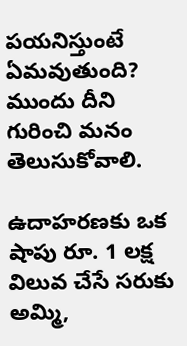పయనిస్తుంటే ఏమవుతుంది? ముందు దీని గురించి మనం తెలుసుకోవాలి.

ఉదాహరణకు ఒక షాపు రూ. 1 లక్ష విలువ చేసే సరుకు అమ్మి,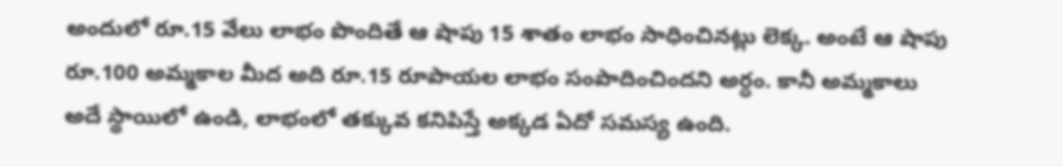అందులో రూ.15 వేలు లాభం పొందితే ఆ షాపు 15 శాతం లాభం సాధించినట్లు లెక్క. అంటే ఆ షాపు రూ.100 అమ్మకాల మీద అది రూ.15 రూపాయల లాభం సంపాదించిందని అర్ధం. కానీ అమ్మకాలు అదే స్థాయిలో ఉండి, లాభంలో తక్కువ కనిపిస్తే అక్కడ ఏదో సమస్య ఉంది.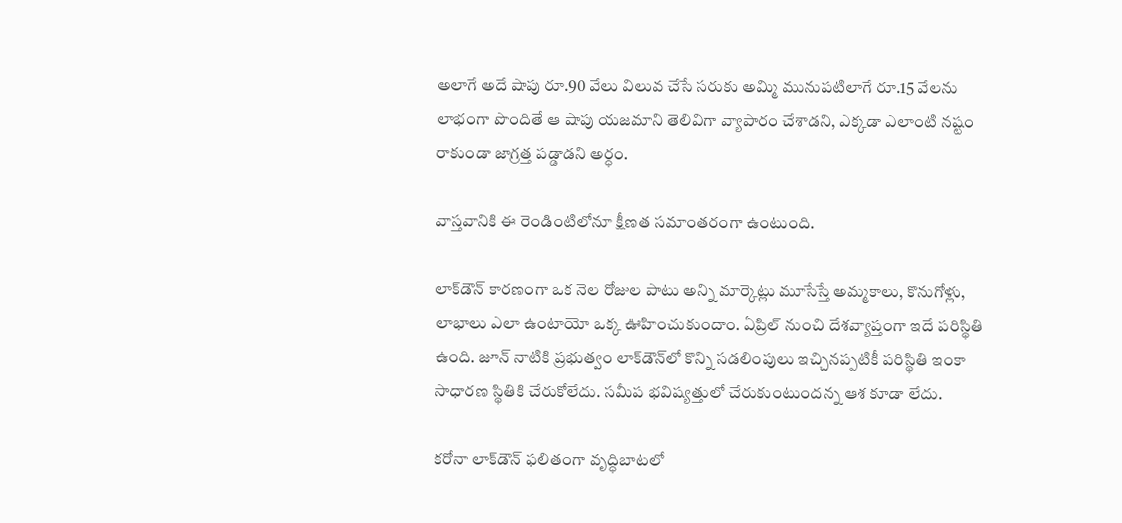అలాగే అదే షాపు రూ.90 వేలు విలువ చేసే సరుకు అమ్మి మునుపటిలాగే రూ.15 వేలను లాభంగా పొందితే ఆ షాపు యజమాని తెలివిగా వ్యాపారం చేశాడని, ఎక్కడా ఎలాంటి నష్టం రాకుండా జాగ్రత్త పడ్డాడని అర్ధం.

వాస్తవానికి ఈ రెండింటిలోనూ క్షీణత సమాంతరంగా ఉంటుంది.

లాక్‌డౌన్‌ కారణంగా ఒక నెల రోజుల పాటు అన్ని మార్కెట్లు మూసేస్తే అమ్మకాలు, కొనుగోళ్లు, లాభాలు ఎలా ఉంటాయో ఒక్క ఊహించుకుందాం. ఏప్రిల్‌ నుంచి దేశవ్యాప్తంగా ఇదే పరిస్థితి ఉంది. జూన్‌ నాటికి ప్రభుత్వం లాక్‌డౌన్‌లో కొన్ని సడలింపులు ఇచ్చినప్పటికీ పరిస్థితి ఇంకా సాధారణ స్థితికి చేరుకోలేదు. సమీప భవిష్యత్తులో చేరుకుంటుందన్న ఆశ కూడా లేదు.

కరోనా లాక్‌డౌన్‌ ఫలితంగా వృద్ధిబాటలో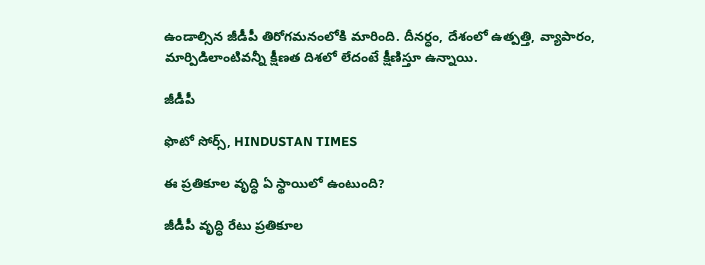ఉండాల్సిన జీడీపీ తిరోగమనంలోకి మారింది. దీనర్ధం, దేశంలో ఉత్పత్తి, వ్యాపారం, మార్పిడిలాంటివన్నీ క్షీణత దిశలో లేదంటే క్షీణిస్తూ ఉన్నాయి.

జీడీపీ

ఫొటో సోర్స్, HINDUSTAN TIMES

ఈ ప్రతికూల వృద్ధి ఏ స్థాయిలో ఉంటుంది?

జీడీపీ వృద్ధి రేటు ప్రతికూల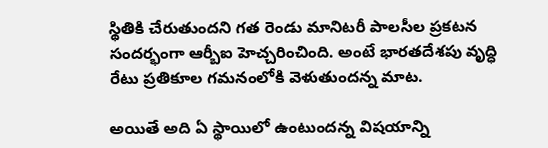స్థితికి చేరుతుందని గత రెండు మానిటరీ పాలసీల ప్రకటన సందర్భంగా ఆర్బీఐ హెచ్చరించింది. అంటే భారతదేశపు వృద్ధి రేటు ప్రతికూల గమనంలోకి వెళుతుందన్న మాట.

అయితే అది ఏ స్థాయిలో ఉంటుందన్న విషయాన్ని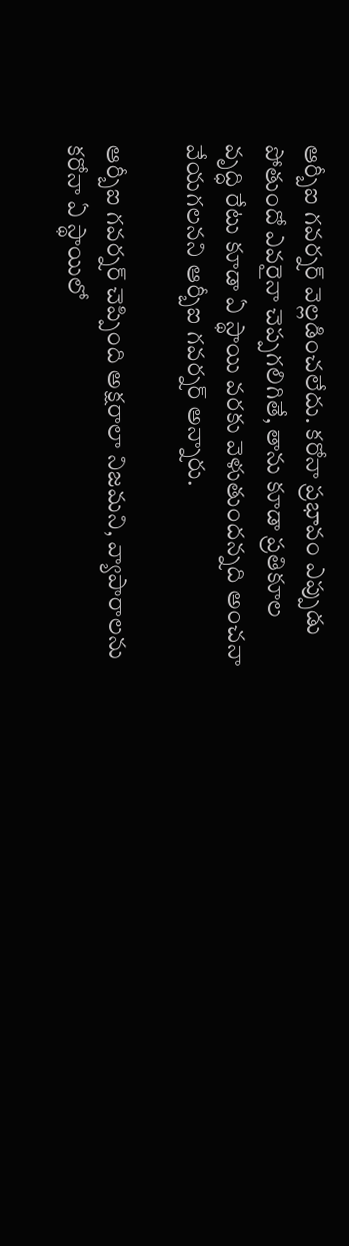ఆర్బీఐ గవర్నర్‌ వెల్లడించలేదు. కరోనా ప్రభావం ఎప్పుడు పోతుందో ఎవరైనా చెప్పగలిగితే, తాను కూడా ప్రతికూల వృద్ధి రేటు కూడా ఏ స్థాయి వరకు వెళుతుందన్నది అంచనా వేయగలనని ఆర్బీఐ గవర్నర్‌ అన్నారు.

ఆర్బీఐ గవర్నర్‌ చెప్పింది అక్షరాలా నిజమని, వ్యాపారాలను కరోనా ఏ స్థాయిలో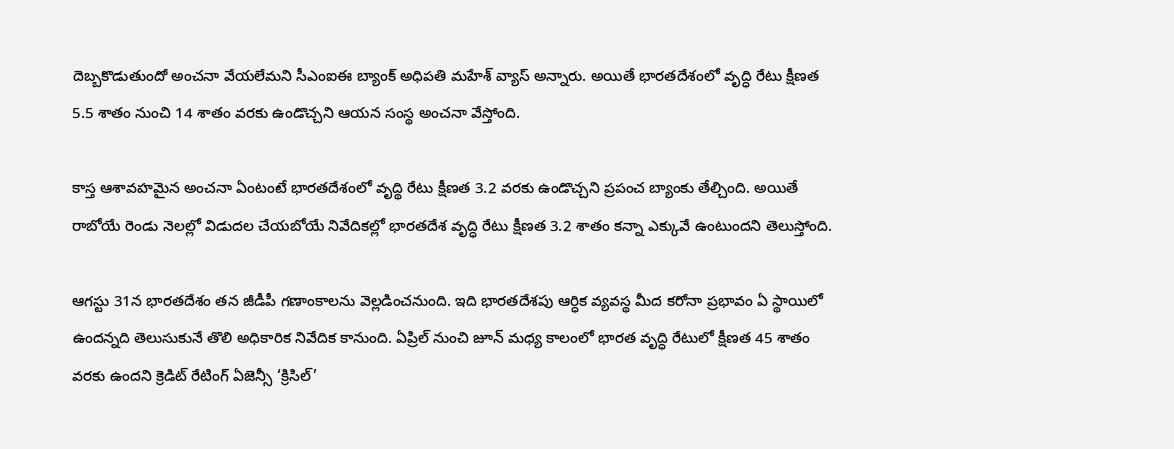దెబ్బకొడుతుందో అంచనా వేయలేమని సీఎంఐఈ బ్యాంక్‌ అధిపతి మహేశ్‌ వ్యాస్‌ అన్నారు. అయితే భారతదేశంలో వృద్ధి రేటు క్షీణత 5.5 శాతం నుంచి 14 శాతం వరకు ఉండొచ్చని ఆయన సంస్థ అంచనా వేస్తోంది.

కాస్త ఆశావహమైన అంచనా ఏంటంటే భారతదేశంలో వృద్థి రేటు క్షీణత 3.2 వరకు ఉండొచ్చని ప్రపంచ బ్యాంకు తేల్చింది. అయితే రాబోయే రెండు నెలల్లో విడుదల చేయబోయే నివేదికల్లో భారతదేశ వృద్ధి రేటు క్షీణత 3.2 శాతం కన్నా ఎక్కువే ఉంటుందని తెలుస్తోంది.

ఆగస్టు 31న భారతదేశం తన జీడీపీ గణాంకాలను వెల్లడించనుంది. ఇది భారతదేశపు ఆర్ధిక వ్యవస్థ మీద కరోనా ప్రభావం ఏ స్థాయిలో ఉందన్నది తెలుసుకునే తొలి అధికారిక నివేదిక కానుంది. ఏప్రిల్ నుంచి జూన్‌ మధ్య కాలంలో భారత వృద్ధి రేటులో క్షీణత 45 శాతం వరకు ఉందని క్రెడిట్‌ రేటింగ్‌ ఏజెన్సీ ‘క్రిసిల్‌’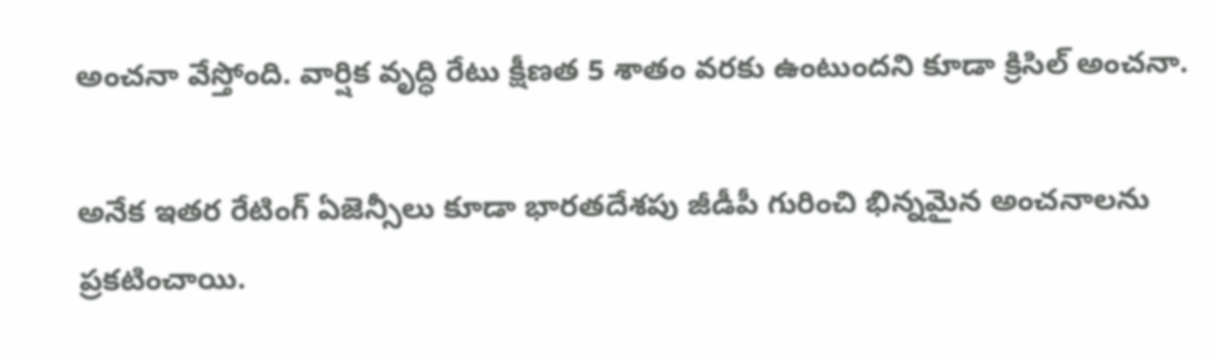అంచనా వేస్తోంది. వార్షిక వృద్ధి రేటు క్షీణత 5 శాతం వరకు ఉంటుందని కూడా క్రిసిల్‌ అంచనా.

అనేక ఇతర రేటింగ్ ఏజెన్సీలు కూడా భారతదేశపు జీడీపీ గురించి భిన్నమైన అంచనాలను ప్రకటించాయి.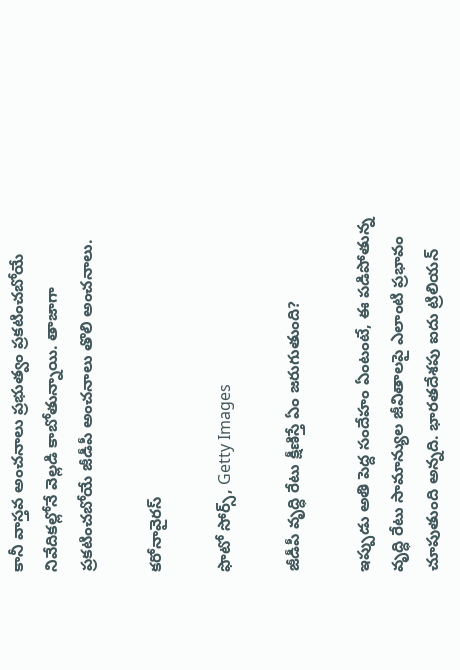కానీ వాస్తవ అంచనాలు ప్రభుత్వం ప్రకటించబోయే నివేదికల్లోనే వెల్లడి కాబోతున్నాయి. తాజాగా ప్రకటించబోయే జీడీపీ అంచనాలు తొలి అంచనాలు.

కరోనావైరస్

ఫొటో సోర్స్, Getty Images

జీడీపీ వృద్ధి రేటు క్షీణిస్తే ఏం జరుగుతుంది?

ఇప్పుడు అతి పెద్ద సందేహం ఏంటంటే, ఈ పడిపోతున్న వృద్ధి రేటు సామాన్యుల జీవితాలపై ఎలాంటి ప్రభావం చూపుతుంది అన్నది. భారతదేశపు ఐదు ట్రిలియన్‌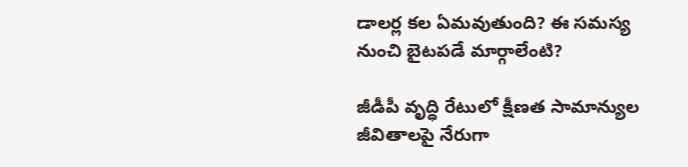డాలర్ల కల ఏమవుతుంది? ఈ సమస్య నుంచి బైటపడే మార్గాలేంటి?

జీడీపీ వృద్ధి రేటులో క్షీణత సామాన్యుల జీవితాలపై నేరుగా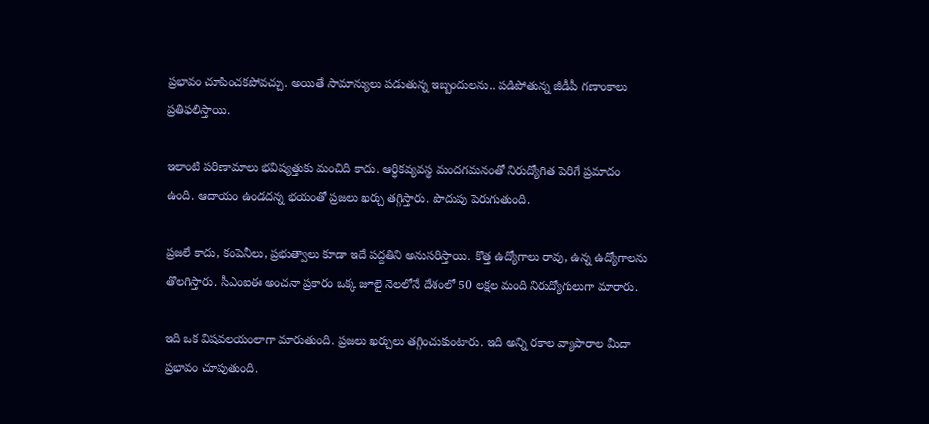ప్రభావం చూపించకపోవచ్చు. అయితే సామాన్యులు పడుతున్న ఇబ్బందులను.. పడిపోతున్న జీడీపీ గణాంకాలు ప్రతిఫలిస్తాయి.

ఇలాంటి పరిణామాలు భవిష్యత్తుకు మంచిది కాదు. ఆర్ధికవ్యవస్థ మందగమనంతో నిరుద్యోగిత పెరిగే ప్రమాదం ఉంది. ఆదాయం ఉండదన్న భయంతో ప్రజలు ఖర్చు తగ్గిస్తారు. పొదుపు పెరుగుతుంది.

ప్రజలే కాదు, కంపెనీలు, ప్రభుత్వాలు కూడా ఇదే పద్దతిని అనుసరిస్తాయి. కొత్త ఉద్యోగాలు రావు, ఉన్న ఉద్యోగాలను తొలగిస్తారు. సీఎంఐఈ అంచనా ప్రకారం ఒక్క జూలై నెలలోనే దేశంలో 50 లక్షల మంది నిరుద్యోగులుగా మారారు.

ఇది ఒక విషవలయంలాగా మారుతుంది. ప్రజలు ఖర్చులు తగ్గించుకుంటారు. ఇది అన్ని రకాల వ్యాపారాల మీదా ప్రభావం చూపుతుంది.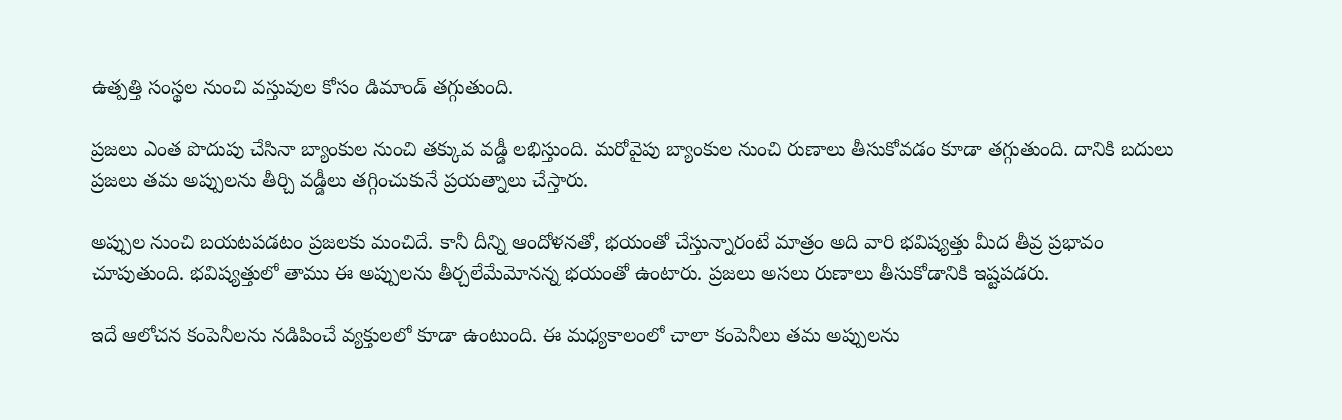ఉత్పత్తి సంస్థల నుంచి వస్తువుల కోసం డిమాండ్‌ తగ్గుతుంది.

ప్రజలు ఎంత పొదుపు చేసినా బ్యాంకుల నుంచి తక్కువ వడ్డీ లభిస్తుంది. మరోవైపు బ్యాంకుల నుంచి రుణాలు తీసుకోవడం కూడా తగ్గుతుంది. దానికి బదులు ప్రజలు తమ అప్పులను తీర్చి వడ్డీలు తగ్గించుకునే ప్రయత్నాలు చేస్తారు.

అప్పుల నుంచి బయటపడటం ప్రజలకు మంచిదే. కానీ దీన్ని ఆందోళనతో, భయంతో చేస్తున్నారంటే మాత్రం అది వారి భవిష్యత్తు మీద తీవ్ర ప్రభావం చూపుతుంది. భవిష్యత్తులో తాము ఈ అప్పులను తీర్చలేమేమోనన్న భయంతో ఉంటారు. ప్రజలు అసలు రుణాలు తీసుకోడానికి ఇష్టపడరు.

ఇదే ఆలోచన కంపెనీలను నడిపించే వ్యక్తులలో కూడా ఉంటుంది. ఈ మధ్యకాలంలో చాలా కంపెనీలు తమ అప్పులను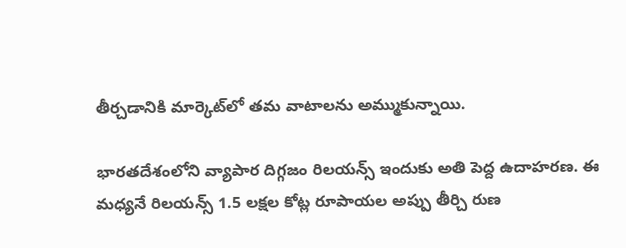తీర్చడానికి మార్కెట్‌లో తమ వాటాలను అమ్ముకున్నాయి.

భారతదేశంలోని వ్యాపార దిగ్గజం రిలయన్స్ ఇందుకు అతి పెద్ద ఉదాహరణ. ఈ మధ్యనే రిలయన్స్‌ 1.5 లక్షల కోట్ల రూపాయల అప్పు తీర్చి రుణ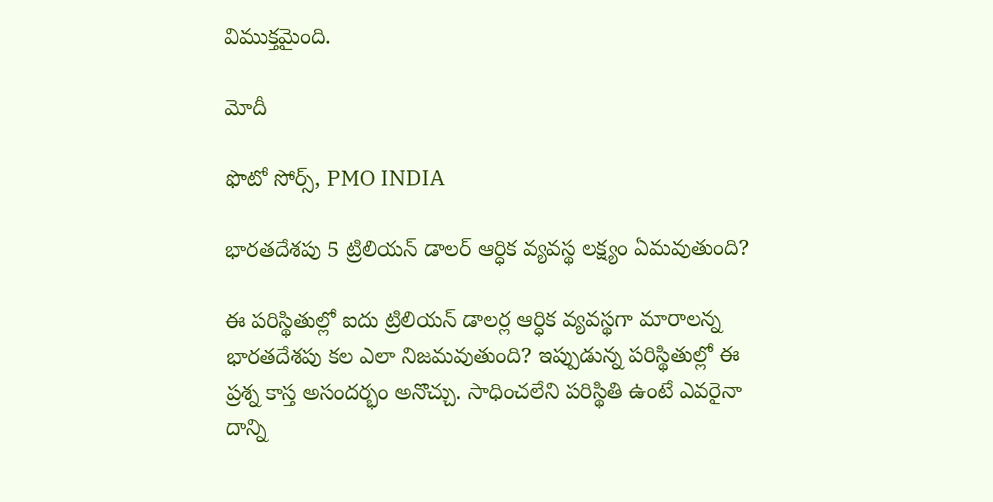విముక్తమైంది.

మోదీ

ఫొటో సోర్స్, PMO INDIA

భారతదేశపు 5 ట్రిలియన్‌ డాలర్‌ ఆర్ధిక వ్యవస్థ లక్ష్యం ఏమవుతుంది?

ఈ పరిస్థితుల్లో ఐదు ట్రిలియన్‌ డాలర్ల ఆర్ధిక వ్యవస్థగా మారాలన్న భారతదేశపు కల ఎలా నిజమవుతుంది? ఇప్పుడున్న పరిస్థితుల్లో ఈ ప్రశ్న కాస్త అసందర్భం అనొచ్చు. సాధించలేని పరిస్థితి ఉంటే ఎవరైనా దాన్ని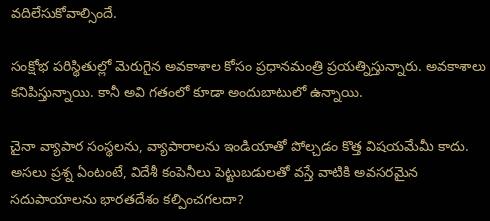వదిలేసుకోవాల్సిందే.

సంక్షోభ పరిస్థితుల్లో మెరుగైన అవకాశాల కోసం ప్రధానమంత్రి ప్రయత్నిస్తున్నారు. అవకాశాలు కనిపిస్తున్నాయి. కానీ అవి గతంలో కూడా అందుబాటులో ఉన్నాయి.

చైనా వ్యాపార సంస్థలను, వ్యాపారాలను ఇండియాతో పోల్చడం కొత్త విషయమేమీ కాదు. అసలు ప్రశ్న ఏంటంటే, విదేశీ కంపెనీలు పెట్టుబడులతో వస్తే వాటికి అవసరమైన సదుపాయాలను భారతదేశం కల్పించగలదా?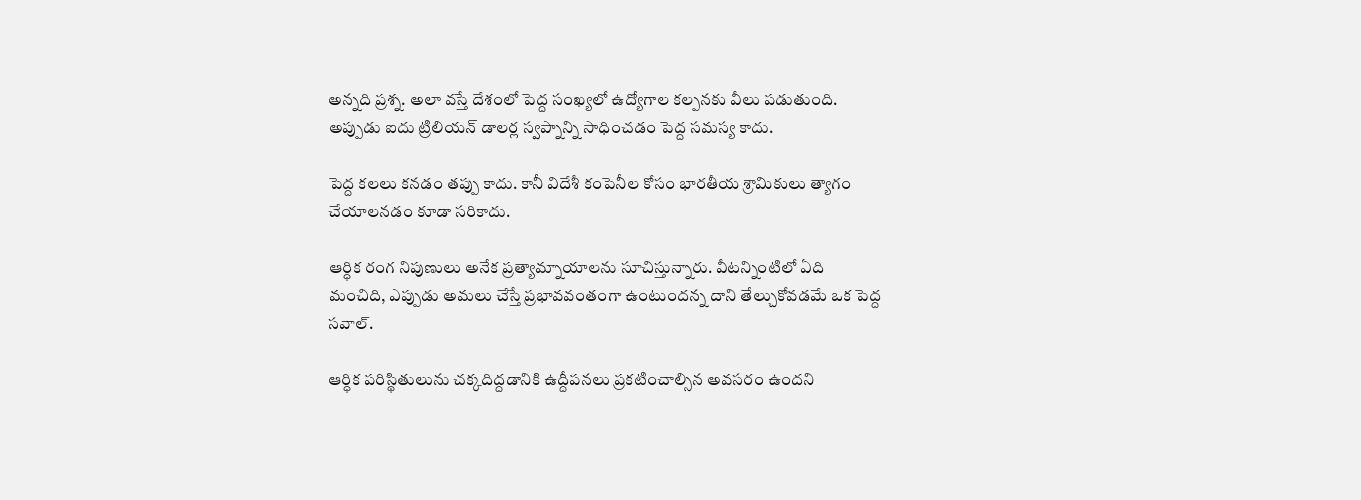అన్నది ప్రశ్న. అలా వస్తే దేశంలో పెద్ద సంఖ్యలో ఉద్యోగాల కల్పనకు వీలు పడుతుంది. అప్పుడు ఐదు ట్రిలియన్‌ డాలర్ల స్వప్నాన్ని సాధించడం పెద్ద సమస్య కాదు.

పెద్ద కలలు కనడం తప్పు కాదు. కానీ విదేశీ కంపెనీల కోసం భారతీయ శ్రామికులు త్యాగం చేయాలనడం కూడా సరికాదు.

ఆర్ధిక రంగ నిపుణులు అనేక ప్రత్యామ్నాయాలను సూచిస్తున్నారు. వీటన్నింటిలో ఏది మంచిది, ఎప్పుడు అమలు చేస్తే ప్రభావవంతంగా ఉంటుందన్న దాని తేల్చుకోవడమే ఒక పెద్ద సవాల్‌.

ఆర్ధిక పరిస్థితులును చక్కదిద్దడానికి ఉద్దీపనలు ప్రకటించాల్సిన అవసరం ఉందని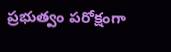ప్రభుత్వం పరోక్షంగా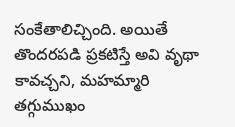సంకేతాలిచ్చింది. అయితే తొందరపడి ప్రకటిస్తే అవి వృథా కావచ్చని, మహమ్మారి తగ్గుముఖం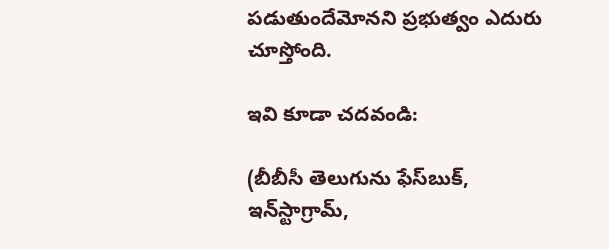పడుతుందేమోనని ప్రభుత్వం ఎదురు చూస్తోంది.

ఇవి కూడా చదవండి:

(బీబీసీ తెలుగును ఫేస్‌బుక్, ఇన్‌స్టాగ్రామ్‌,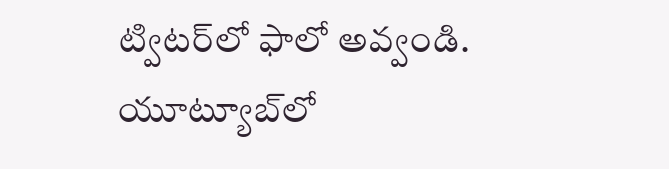ట్విటర్‌లో ఫాలో అవ్వండి. యూట్యూబ్‌లో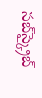సబ్‌స్క్రైబ్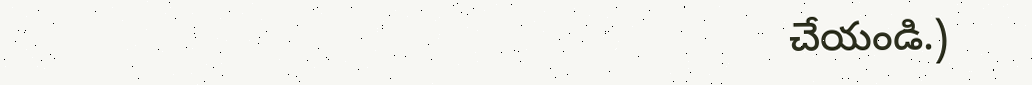చేయండి.)